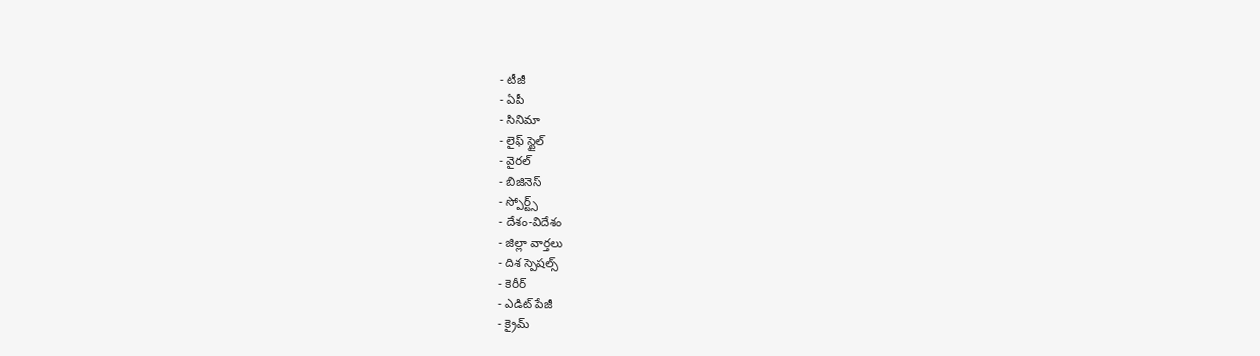- టీజీ
- ఏపీ
- సినిమా
- లైఫ్ స్టైల్
- వైరల్
- బిజినెస్
- స్పోర్ట్స్
- దేశం-విదేశం
- జిల్లా వార్తలు
- దిశ స్పెషల్స్
- కెరీర్
- ఎడిట్ పేజీ
- క్రైమ్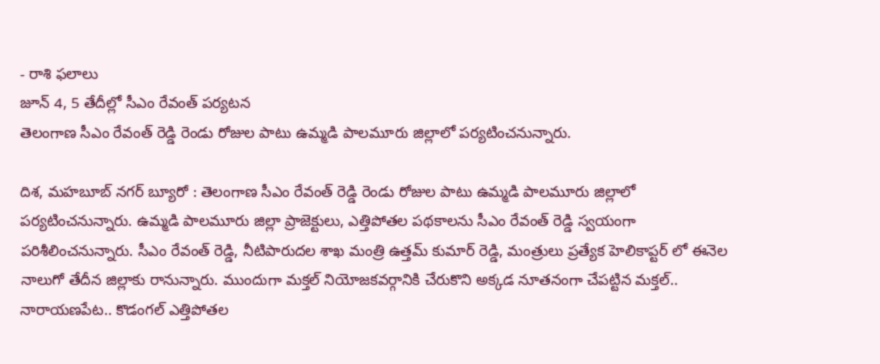- రాశి ఫలాలు
జూన్ 4, 5 తేదీల్లో సీఎం రేవంత్ పర్యటన
తెలంగాణ సీఎం రేవంత్ రెడ్డి రెండు రోజుల పాటు ఉమ్మడి పాలమూరు జిల్లాలో పర్యటించనున్నారు.

దిశ, మహబూబ్ నగర్ బ్యూరో : తెలంగాణ సీఎం రేవంత్ రెడ్డి రెండు రోజుల పాటు ఉమ్మడి పాలమూరు జిల్లాలో పర్యటించనున్నారు. ఉమ్మడి పాలమూరు జిల్లా ప్రాజెక్టులు, ఎత్తిపోతల పథకాలను సీఎం రేవంత్ రెడ్డి స్వయంగా పరిశీలించనున్నారు. సీఎం రేవంత్ రెడ్డి, నీటిపారుదల శాఖ మంత్రి ఉత్తమ్ కుమార్ రెడ్డి, మంత్రులు ప్రత్యేక హెలికాప్టర్ లో ఈనెల నాలుగో తేదీన జిల్లాకు రానున్నారు. ముందుగా మక్తల్ నియోజకవర్గానికి చేరుకొని అక్కడ నూతనంగా చేపట్టిన మక్తల్.. నారాయణపేట.. కొడంగల్ ఎత్తిపోతల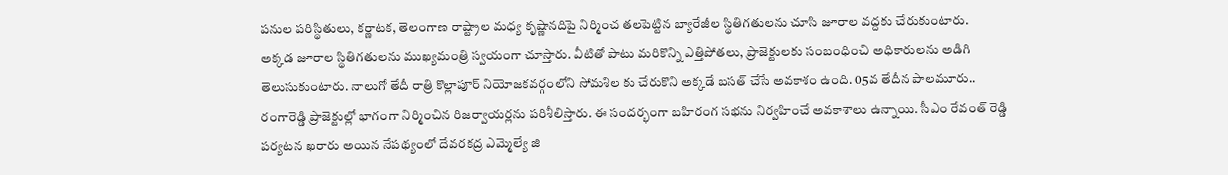పనుల పరిస్థితులు, కర్ణాటక, తెలంగాణ రాష్ట్రాల మధ్య కృష్ణానదిపై నిర్మించ తలపెట్టిన బ్యారేజీల స్థితిగతులను చూసి జూరాల వద్దకు చేరుకుంటారు.
అక్కడ జూరాల స్థితిగతులను ముఖ్యమంత్రి స్వయంగా చూస్తారు. వీటితో పాటు మరికొన్ని ఎత్తిపోతలు, ప్రాజెక్టులకు సంబంధించి అధికారులను అడిగి తెలుసుకుంటారు. నాలుగో తేదీ రాత్రి కొల్లాపూర్ నియోజకవర్గంలోని సోమశిల కు చేరుకొని అక్కడే బసత్ చేసే అవకాశం ఉంది. 05వ తేదీన పాలమూరు.. రంగారెడ్డి ప్రాజెక్టుల్లో భాగంగా నిర్మించిన రిజర్వాయర్లను పరిశీలిస్తారు. ఈ సందర్భంగా బహిరంగ సభను నిర్వహించే అవకాశాలు ఉన్నాయి. సీఎం రేవంత్ రెడ్డి పర్యటన ఖరారు అయిన నేపథ్యంలో దేవరకద్ర ఎమ్మెల్యే జి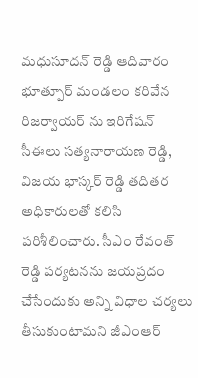మధుసూదన్ రెడ్డి ఆదివారం భూత్పూర్ మండలం కరివేన రిజర్వాయర్ ను ఇరిగేషన్ సీఈలు సత్యనారాయణ రెడ్డి, విజయ భాస్కర్ రెడ్డి తదితర అధికారులతో కలిసి పరిశీలించారు. సీఎం రేవంత్ రెడ్డి పర్యటనను జయప్రదం చేసేందుకు అన్ని విధాల చర్యలు తీసుకుంటామని జీఎంఆర్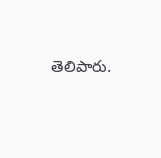తెలిపారు.